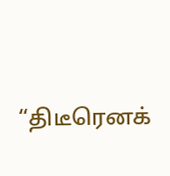“திடீரெனக்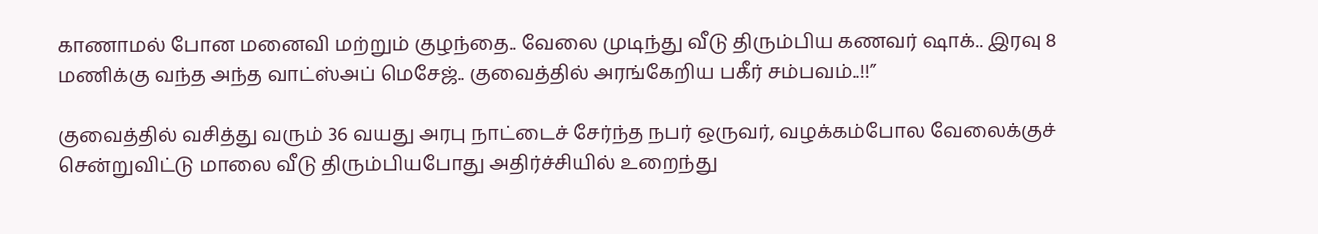காணாமல் போன மனைவி மற்றும் குழந்தை.. வேலை முடிந்து வீடு திரும்பிய கணவர் ஷாக்.. இரவு 8 மணிக்கு வந்த அந்த வாட்ஸ்அப் மெசேஜ்.. குவைத்தில் அரங்கேறிய பகீர் சம்பவம்‌‌..!!”

குவைத்தில் வசித்து வரும் 36 வயது அரபு நாட்டைச் சேர்ந்த நபர் ஒருவர், வழக்கம்போல வேலைக்குச் சென்றுவிட்டு மாலை வீடு திரும்பியபோது அதிர்ச்சியில் உறைந்து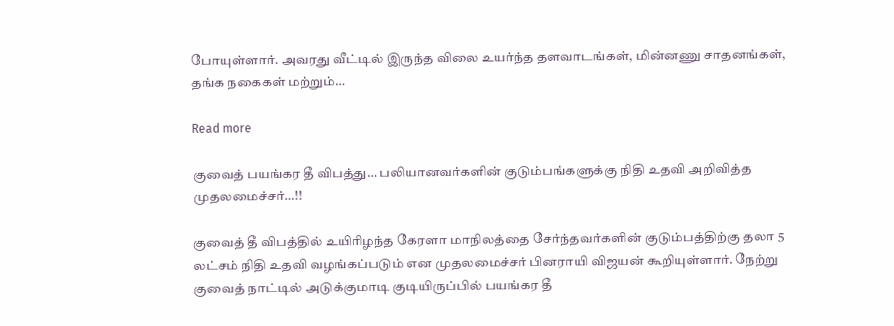போயுள்ளார். அவரது வீட்டில் இருந்த விலை உயர்ந்த தளவாடங்கள், மின்னணு சாதனங்கள், தங்க நகைகள் மற்றும்…

Read more

குவைத் பயங்கர தீ விபத்து… பலியானவர்களின் குடும்பங்களுக்கு நிதி உதவி அறிவித்த முதலமைச்சர்…!!

குவைத் தீ விபத்தில் உயிரிழந்த கேரளா மாநிலத்தை சேர்ந்தவர்களின் குடும்பத்திற்கு தலா 5 லட்சம் நிதி உதவி வழங்கப்படும் என முதலமைச்சர் பினராயி விஜயன் கூறியுள்ளார். நேற்று குவைத் நாட்டில் அடுக்குமாடி குடியிருப்பில் பயங்கர தீ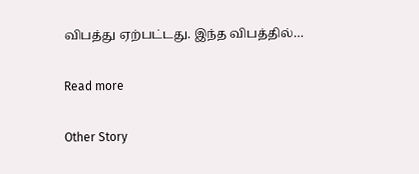விபத்து ஏற்பட்டது. இந்த விபத்தில்…

Read more

Other Story